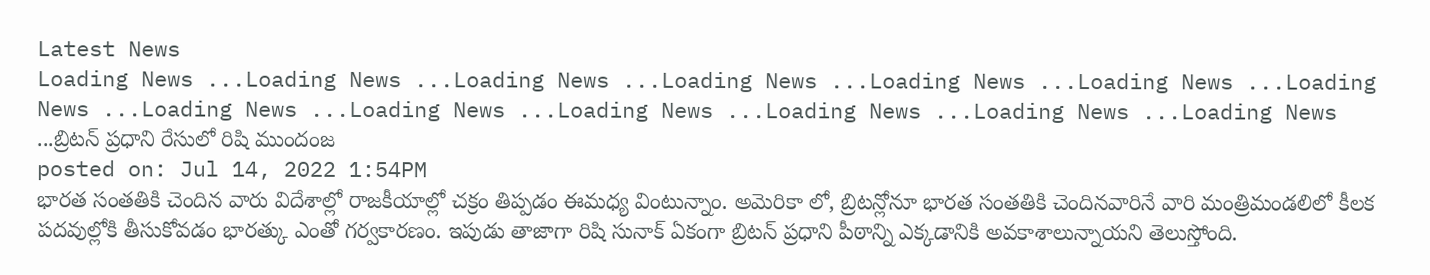Latest News
Loading News ...Loading News ...Loading News ...Loading News ...Loading News ...Loading News ...Loading News ...Loading News ...Loading News ...Loading News ...Loading News ...Loading News ...Loading News ...బ్రిటన్ ప్రధాని రేసులో రిషి ముందంజ
posted on: Jul 14, 2022 1:54PM
భారత సంతతికి చెందిన వారు విదేశాల్లో రాజకీయాల్లో చక్రం తిప్పడం ఈమధ్య వింటున్నాం. అమెరికా లో, బ్రిటన్లోనూ భారత సంతతికి చెందినవారినే వారి మంత్రిమండలిలో కీలక పదవుల్లోకి తీసుకోవడం భారత్కు ఎంతో గర్వకారణం. ఇపుడు తాజాగా రిషి సునాక్ ఏకంగా బ్రిటన్ ప్రధాని పీఠాన్ని ఎక్కడానికి అవకాశాలున్నాయని తెలుస్తోంది.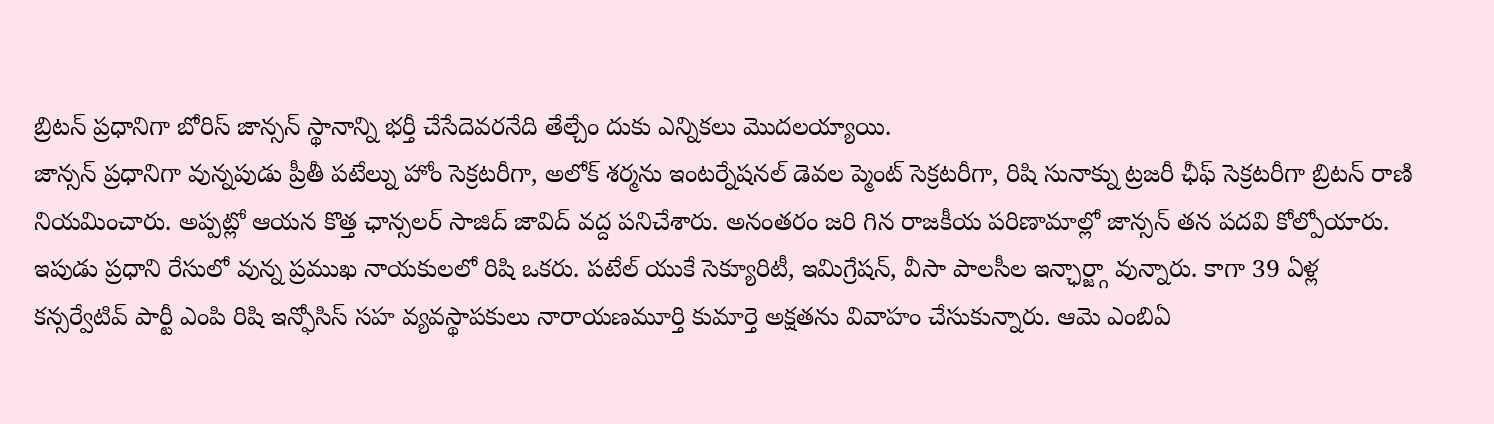బ్రిటన్ ప్రధానిగా బోరిస్ జాన్సన్ స్థానాన్ని భర్తీ చేసేదెవరనేది తేల్చేం దుకు ఎన్నికలు మొదలయ్యాయి.
జాన్సన్ ప్రధానిగా వున్నపుడు ప్రీతీ పటేల్ను హోం సెక్రటరీగా, అలోక్ శర్మను ఇంటర్నేషనల్ డెవల ప్మెంట్ సెక్రటరీగా, రిషి సునాక్ను ట్రజరీ ఛీఫ్ సెక్రటరీగా బ్రిటన్ రాణి నియమించారు. అప్పట్లో ఆయన కొత్త ఛాన్సలర్ సాజిద్ జావిద్ వద్ద పనిచేశారు. అనంతరం జరి గిన రాజకీయ పరిణామాల్లో జాన్సన్ తన పదవి కోల్పోయారు. ఇపుడు ప్రధాని రేసులో వున్న ప్రముఖ నాయకులలో రిషి ఒకరు. పటేల్ యుకే సెక్యూరిటీ, ఇమిగ్రేషన్, వీసా పాలసీల ఇన్ఛార్జ్గా వున్నారు. కాగా 39 ఏళ్ల కన్సర్వేటివ్ పార్టీ ఎంపి రిషి ఇన్ఫోసిస్ సహ వ్యవస్థాపకులు నారాయణమూర్తి కుమార్తె అక్షతను వివాహం చేసుకున్నారు. ఆమె ఎంబిఏ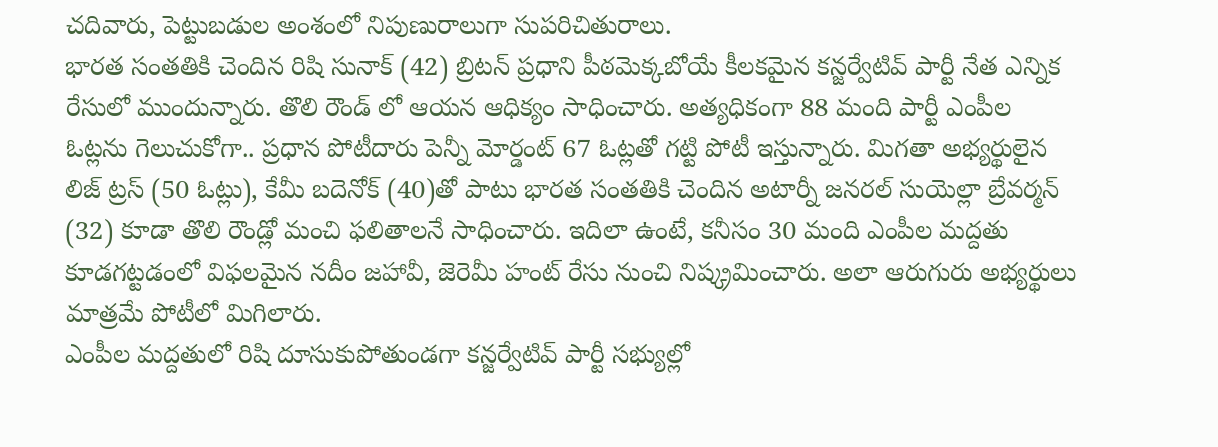చదివారు, పెట్టుబడుల అంశంలో నిపుణురాలుగా సుపరిచితురాలు.
భారత సంతతికి చెందిన రిషి సునాక్ (42) బ్రిటన్ ప్రధాని పీఠమెక్కబోయే కీలకమైన కన్జర్వేటివ్ పార్టీ నేత ఎన్నిక రేసులో ముందున్నారు. తొలి రౌండ్ లో ఆయన ఆధిక్యం సాధించారు. అత్యధికంగా 88 మంది పార్టీ ఎంపీల ఓట్లను గెలుచుకోగా.. ప్రధాన పోటీదారు పెన్నీ మోర్డంట్ 67 ఓట్లతో గట్టి పోటీ ఇస్తున్నారు. మిగతా అభ్యర్థులైన లిజ్ ట్రస్ (50 ఓట్లు), కేమీ బదెనోక్ (40)తో పాటు భారత సంతతికి చెందిన అటార్నీ జనరల్ సుయెల్లా బ్రేవర్మన్ (32) కూడా తొలి రౌండ్లో మంచి ఫలితాలనే సాధించారు. ఇదిలా ఉంటే, కనీసం 30 మంది ఎంపీల మద్దతు కూడగట్టడంలో విఫలమైన నదీం జహావీ, జెరెమీ హంట్ రేసు నుంచి నిష్క్రమించారు. అలా ఆరుగురు అభ్యర్థులు మాత్రమే పోటీలో మిగిలారు.
ఎంపీల మద్దతులో రిషి దూసుకుపోతుండగా కన్జర్వేటివ్ పార్టీ సభ్యుల్లో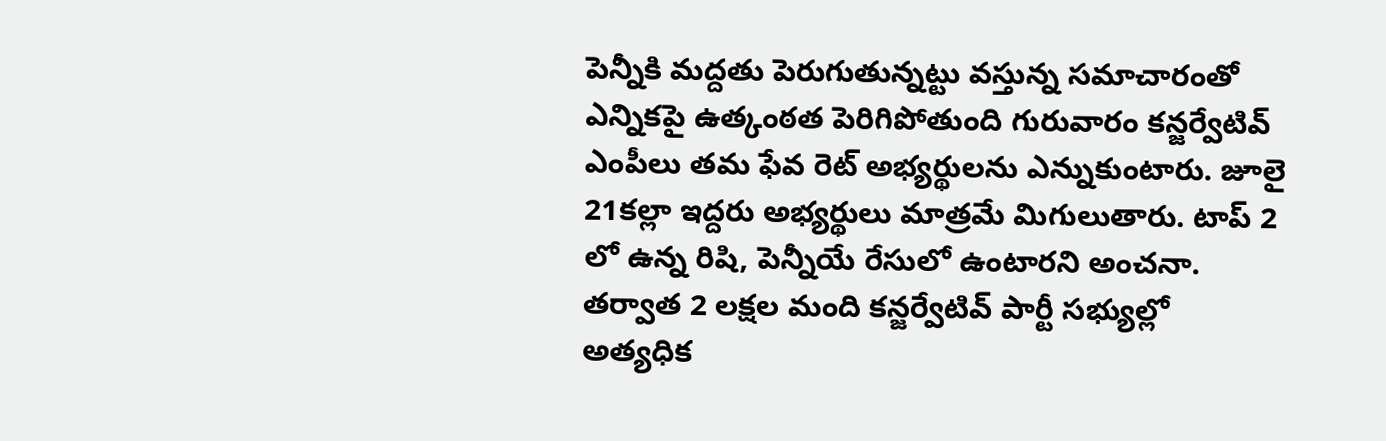పెన్నీకి మద్దతు పెరుగుతున్నట్టు వస్తున్న సమాచారంతో ఎన్నికపై ఉత్కంఠత పెరిగిపోతుంది గురువారం కన్జర్వేటివ్ ఎంపీలు తమ ఫేవ రెట్ అభ్యర్థులను ఎన్నుకుంటారు. జూలై 21కల్లా ఇద్దరు అభ్యర్థులు మాత్రమే మిగులుతారు. టాప్ 2 లో ఉన్న రిషి, పెన్నీయే రేసులో ఉంటారని అంచనా. తర్వాత 2 లక్షల మంది కన్జర్వేటివ్ పార్టీ సభ్యుల్లో అత్యధిక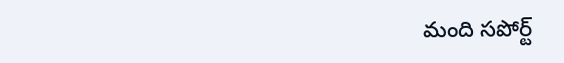మంది సపోర్ట్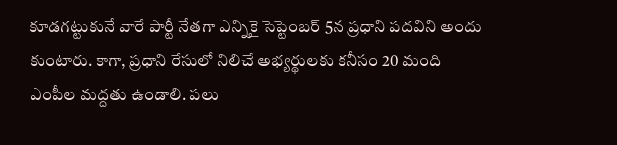కూడగట్టుకునే వారే పార్టీ నేతగా ఎన్నికై సెప్టెంబర్ 5న ప్రధాని పదవిని అందు కుంటారు. కాగా, ప్రధాని రేసులో నిలిచే అభ్యర్థులకు కనీసం 20 మంది ఎంపీల మద్దతు ఉండాలి. పలు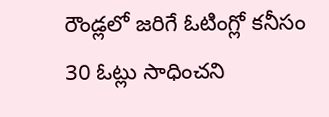రౌండ్లలో జరిగే ఓటింగ్లో కనీసం 30 ఓట్లు సాధించని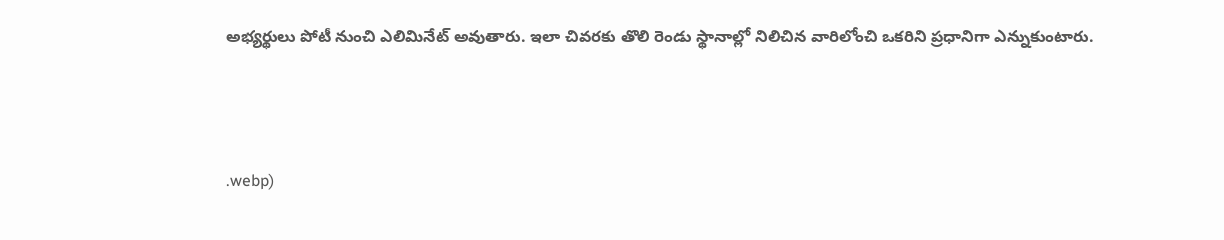అభ్యర్థులు పోటీ నుంచి ఎలిమినేట్ అవుతారు. ఇలా చివరకు తొలి రెండు స్థానాల్లో నిలిచిన వారిలోంచి ఒకరిని ప్రధానిగా ఎన్నుకుంటారు.



.webp)